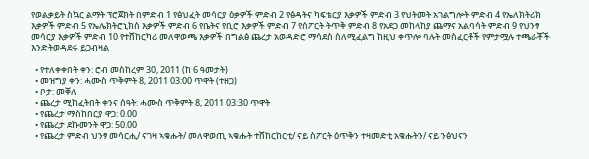የወልቃይት ስኳር ልማት ፕሮጀክት በምድብ 1 የፅህፈት መሳርያ ዕቃዎች ምድብ 2 የፅዳትና ካፍቴርያ እቃዎች ምድብ 3 የህትመት አገልግሎት ምድብ 4 የኤለክትሪክ እቃዎች ምድብ 5 የኤሌክትሮኒክስ እቃዎች ምድብ 6 የቤትና የቢሮ እቃዎች ምድብ 7 የሰፖርት ትጥቅ ምድብ 8 የአደጋ መከላከያ ጨማና አልባሳት ምድብ 9 የህንፃ መሳርያ እቃዎች ምድብ 10 የተሸከርካሪ መለዋወጫ እቃዎች በግልፅ ጨረታ አወዳድሮ ማሳደስ ስለሚፈልግ ከዚህ ቀጥሎ ባሉት መስፈርቶች የምታሟሉ ተጫራቾች እንድትወዳደሩ ይጋብዛል

  • የተለቀቀበት ቀን: ሮብ መስከረም 30, 2011 (ከ 6 ዓመታት)
  • መዝግያ ቀን: ሓሙስ ጥቅምት 8, 2011 03:00 ጥዋት (ተዘጋ)
  • ቦታ: መቐለ
  • ጨረታ ሚከፈትበት ቀንና ሰዓት: ሓሙስ ጥቅምት 8, 2011 03:30 ጥዋት
  • የጨረታ ማስከበርያ ዋጋ: 0.00
  • የጨረታ ደኩመንት ዋጋ: 50.00
  • የጨረታ ምድብ ህንፃ መሳርሒ/ ናገዛ ኣቁሑት/ መለዋወጢ ኣቁሑት ተሸከርከርቲ/ ናይ ስፖርት ዕጥቅን ተዛመድቲ አቁሑትን/ ናይ ንፅህናን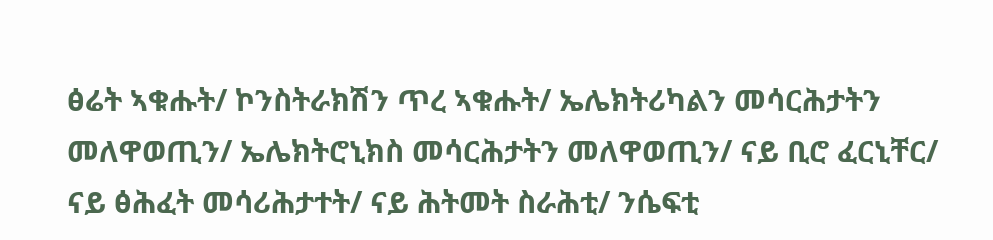ፅሬት ኣቁሑት/ ኮንስትራክሽን ጥረ ኣቁሑት/ ኤሌክትሪካልን መሳርሕታትን መለዋወጢን/ ኤሌክትሮኒክስ መሳርሕታትን መለዋወጢን/ ናይ ቢሮ ፈርኒቸር/ ናይ ፅሕፈት መሳሪሕታተት/ ናይ ሕትመት ስራሕቲ/ ንሴፍቲ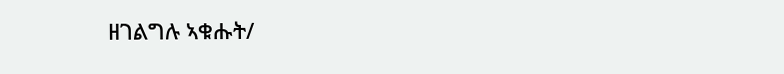ዘገልግሉ ኣቁሑት/